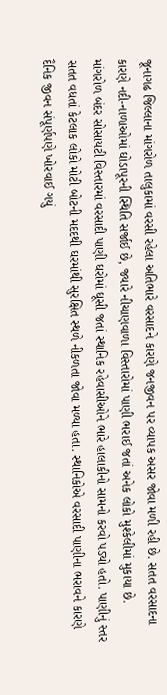જૂનાગઢ જિલ્લાના માંગરોળ તાલુકામાં વરસી રહેલા અતિભારે વરસાદને કારણે જનજીવન પર વ્યાપક અસર જોવા મળી રહી છે. સતત વરસાદના કારણે નદી-નાળાઓમાં ઘોડાપૂરની સ્થિતિ સર્જાઈ છે, જ્યારે નીચાણવાળા વિસ્તારોમાં પાણી ભરાઈ જતાં અનેક લોકો મુશ્કેલીમાં મુકાયા છે.
માંગરોળ બંદર સોસાયટી વિસ્તારમાં વરસાદી પાણી ઘરોમાં ઘૂસી જતાં સ્થાનિક રહેવાસીઓને ભારે હાલાકીનો સામનો કરવો પડ્યો હતો. પાણીનું સ્તર સતત વધતાં કેટલાક લોકો મોટી બોટની મદદથી ઘરમાંથી સુરક્ષિત સ્થળે નીકળતા જોવા મળ્યા હતા. સ્થાનિકોએ વરસાદી પાણીના ભરાવને કારણે દૈનિક જીવન સંપૂર્ણપણે ખોરવાઈ ગયું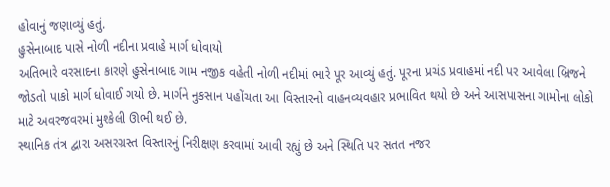હોવાનું જણાવ્યું હતું.
હુસેનાબાદ પાસે નોળી નદીના પ્રવાહે માર્ગ ધોવાયો
અતિભારે વરસાદના કારણે હુસેનાબાદ ગામ નજીક વહેતી નોળી નદીમાં ભારે પૂર આવ્યું હતું. પૂરના પ્રચંડ પ્રવાહમાં નદી પર આવેલા બ્રિજને જોડતો પાકો માર્ગ ધોવાઈ ગયો છે. માર્ગને નુકસાન પહોંચતા આ વિસ્તારનો વાહનવ્યવહાર પ્રભાવિત થયો છે અને આસપાસના ગામોના લોકો માટે અવરજવરમાં મુશ્કેલી ઊભી થઈ છે.
સ્થાનિક તંત્ર દ્વારા અસરગ્રસ્ત વિસ્તારનું નિરીક્ષણ કરવામાં આવી રહ્યું છે અને સ્થિતિ પર સતત નજર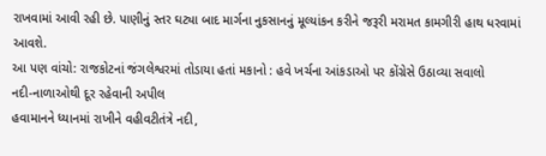રાખવામાં આવી રહી છે. પાણીનું સ્તર ઘટ્યા બાદ માર્ગના નુકસાનનું મૂલ્યાંકન કરીને જરૂરી મરામત કામગીરી હાથ ધરવામાં આવશે.
આ પણ વાંચો: રાજકોટનાં જંગલેશ્વરમાં તોડાયા હતાં મકાનો : હવે ખર્ચના આંકડાઓ પર કોંગ્રેસે ઉઠાવ્યા સવાલો
નદી-નાળાઓથી દૂર રહેવાની અપીલ
હવામાનને ધ્યાનમાં રાખીને વહીવટીતંત્રે નદી,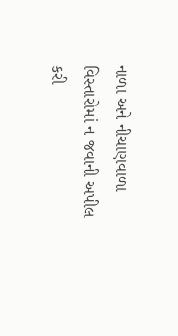નાળા અને નીચાણવાળા વિસ્તારોમાં ન જવાની અપીલ કરી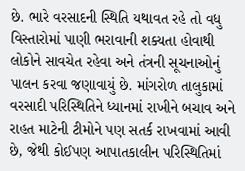છે. ભારે વરસાદની સ્થિતિ યથાવત રહે તો વધુ વિસ્તારોમાં પાણી ભરાવાની શક્યતા હોવાથી લોકોને સાવચેત રહેવા અને તંત્રની સૂચનાઓનું પાલન કરવા જણાવાયું છે. માંગરોળ તાલુકામાં વરસાદી પરિસ્થિતિને ધ્યાનમાં રાખીને બચાવ અને રાહત માટેની ટીમોને પણ સતર્ક રાખવામાં આવી છે, જેથી કોઈપણ આપાતકાલીન પરિસ્થિતિમાં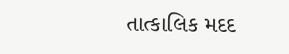તાત્કાલિક મદદ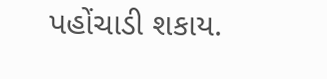પહોંચાડી શકાય.